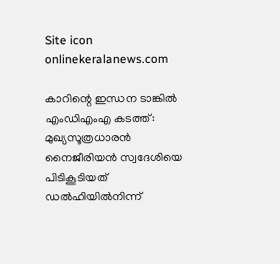Site icon onlinekeralanews.com

കാറിന്റെ ഇന്ധന ടാങ്കിൽ എംഡിഎംഎ കടത്ത്: മുഖ്യസൂത്രധാരൻ നൈജീരിയൻ സ്വദേശിയെ പിടികൂടിയത് ഡൽഹിയിൽനിന്ന്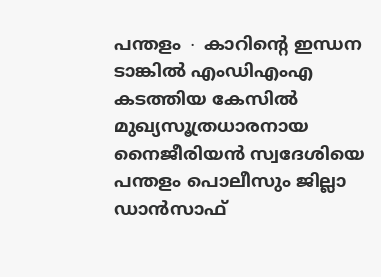പന്തളം ∙ കാറിന്റെ ഇന്ധന ടാങ്കിൽ എംഡിഎംഎ കടത്തിയ കേസിൽ മുഖ്യസൂത്രധാരനായ നൈജീരിയൻ സ്വദേശിയെ പന്തളം പൊലീസും ജില്ലാ ഡാൻസാഫ്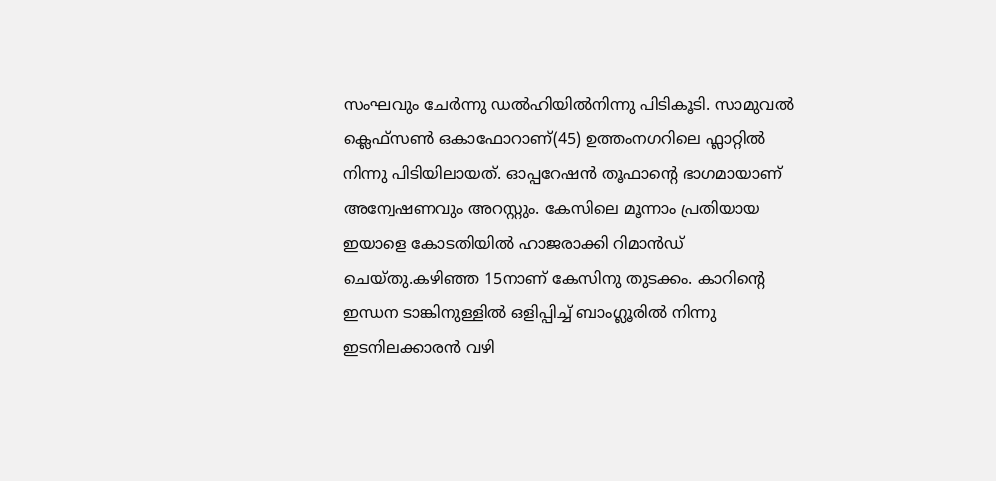സംഘവും ചേർന്നു ഡൽഹിയിൽനിന്നു പിടികൂടി. സാമുവൽ ക്ലെഫ്സൺ ഒകാഫോറാണ്(45) ഉത്തംനഗറിലെ ഫ്ലാറ്റിൽ നിന്നു പിടിയിലായത്. ഓപ്പറേഷൻ തൂഫാന്റെ ഭാഗമായാണ് അന്വേഷണവും അറസ്റ്റും. കേസിലെ മൂന്നാം പ്രതിയായ ഇയാളെ കോടതിയിൽ ഹാജരാക്കി റിമാൻഡ് ചെയ്തു.കഴിഞ്ഞ 15നാണ് കേസിനു തുടക്കം. കാറിന്റെ ഇന്ധന ടാങ്കിനുള്ളിൽ ഒളിപ്പിച്ച് ബാംഗ്ലൂരിൽ നിന്നു ഇടനിലക്കാരൻ വഴി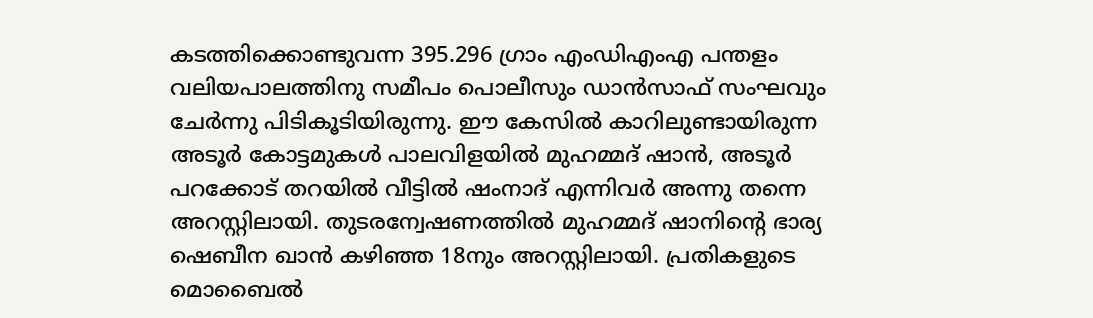കടത്തിക്കൊണ്ടുവന്ന 395.296 ഗ്രാം എംഡിഎംഎ പന്തളം വലിയപാലത്തിനു സമീപം പൊലീസും ഡാൻസാഫ് സംഘവും ചേർന്നു പിടികൂടിയിരുന്നു. ഈ കേസിൽ കാറിലുണ്ടായിരുന്ന അടൂർ കോട്ടമുകൾ പാലവിളയിൽ മുഹമ്മദ് ഷാൻ, അടൂർ പറക്കോട് തറയിൽ വീട്ടിൽ ഷംനാദ് എന്നിവർ അന്നു തന്നെ അറസ്റ്റിലായി. തുടരന്വേഷണത്തിൽ മുഹമ്മദ് ഷാനിന്റെ ഭാര്യ ഷെബീന ഖാൻ കഴിഞ്ഞ 18നും അറസ്റ്റിലായി. പ്രതികളുടെ മൊബൈൽ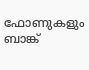ഫോണുകളും ബാങ്ക്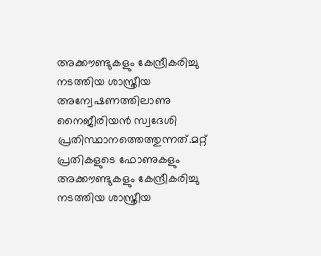അക്കൗണ്ടുകളും കേന്ദ്രീകരിച്ചു നടത്തിയ ശാസ്ത്രീയ അന്വേഷണത്തിലാണു നൈജീരിയൻ സ്വദേശി പ്രതിസ്ഥാനത്തെത്തുന്നത്.മറ്റ് പ്രതികളുടെ ഫോണുകളും അക്കൗണ്ടുകളും കേന്ദ്രീകരിച്ചു നടത്തിയ ശാസ്ത്രീയ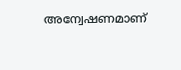അന്വേഷണമാണ്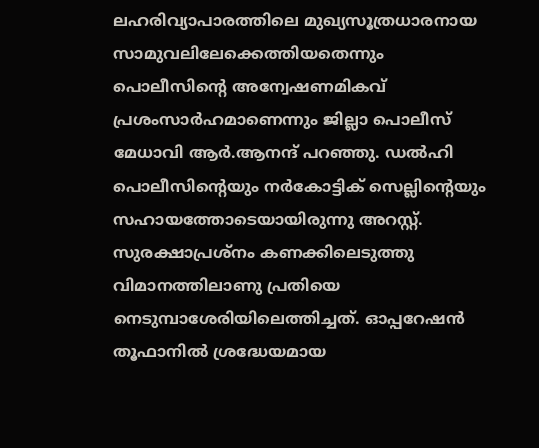ലഹരിവ്യാപാരത്തിലെ മുഖ്യസൂത്രധാരനായ സാമുവലിലേക്കെത്തിയതെന്നും പൊലീസിന്റെ അന്വേഷണമികവ് പ്രശംസാർഹമാണെന്നും ജില്ലാ പൊലീസ് മേധാവി ആർ.ആനന്ദ് പറഞ്ഞു. ഡൽഹി പൊലീസിന്റെയും നർകോട്ടിക് സെല്ലിന്റെയും സഹായത്തോടെയായിരുന്നു അറസ്റ്റ്. സുരക്ഷാപ്രശ്നം കണക്കിലെടുത്തു വിമാനത്തിലാണു പ്രതിയെ നെടുമ്പാശേരിയിലെത്തിച്ചത്. ഓപ്പറേഷൻ തൂഫാനിൽ ശ്രദ്ധേയമായ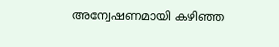അന്വേഷണമായി കഴിഞ്ഞ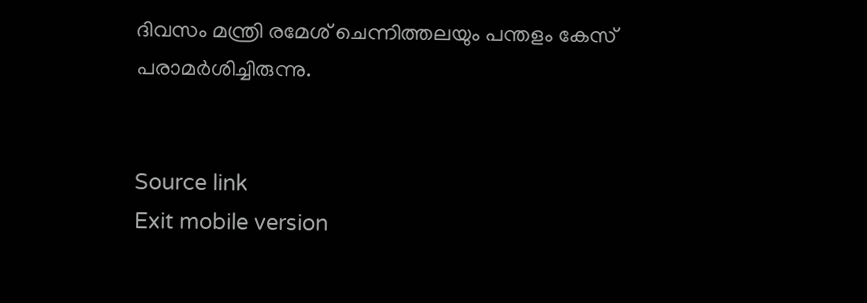ദിവസം മന്ത്രി രമേശ് ചെന്നിത്തലയും പന്തളം കേസ് പരാമർശിച്ചിരുന്നു.


Source link
Exit mobile version